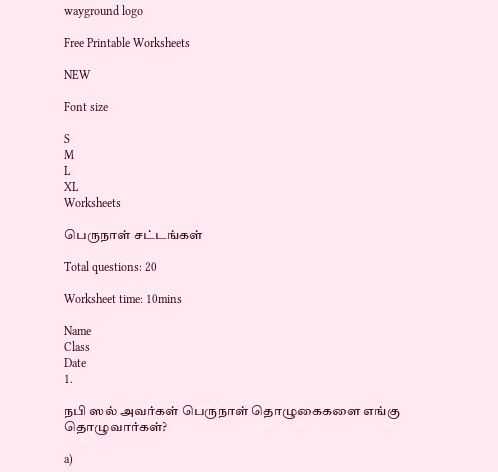wayground logo

Free Printable Worksheets

NEW

Font size

S
M
L
XL
Worksheets

பெருநாள் சட்டங்கள்

Total questions: 20

Worksheet time: 10mins

Name
Class
Date
1.

நபி ஸல் அவர்கள் பெருநாள் தொழுகைகளை எங்கு தொழுவார்கள்?

a)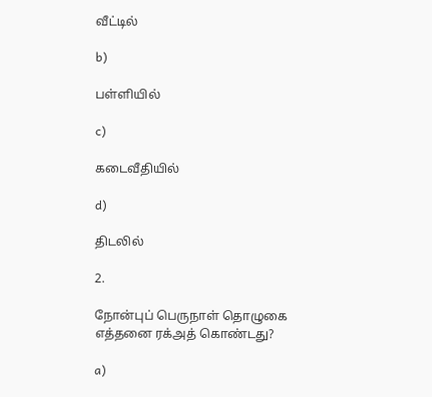வீட்டில்

b)

பள்ளியில்

c)

கடைவீதியில்

d)

திடலில்

2.

நோன்புப் பெருநாள் தொழுகை எத்தனை ரக்அத் கொண்டது?

a)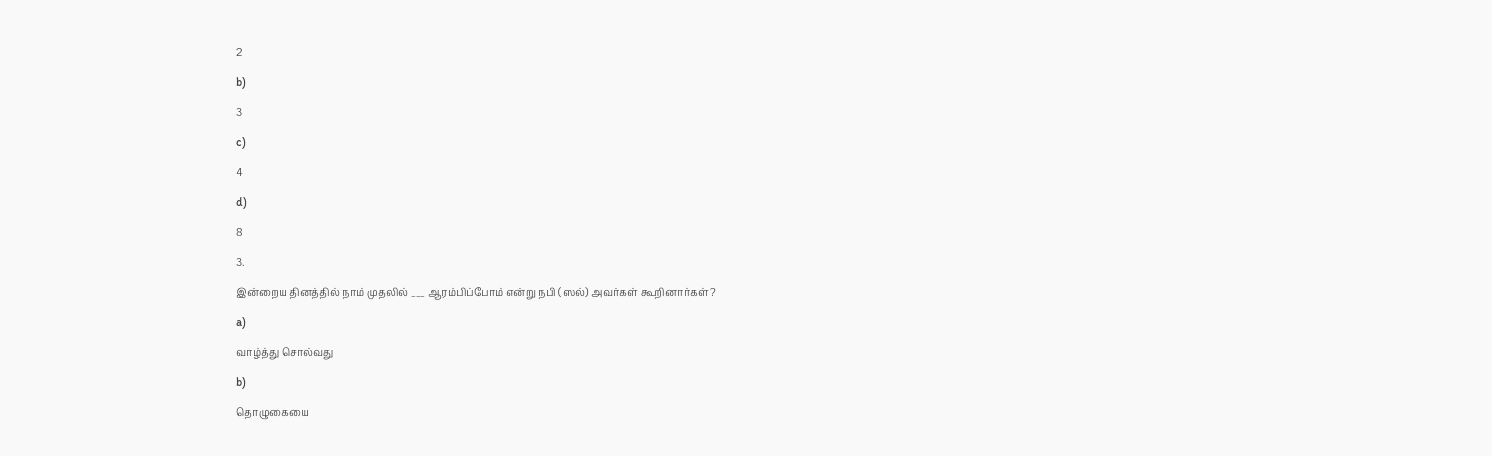2

b)

3

c)

4

d)

8

3.

இன்றைய தினத்தில் நாம் முதலில் ___ ஆரம்பிப்போம் என்று நபி (ஸல்) அவர்கள் கூறினார்கள்?

a)

வாழ்த்து சொல்வது

b)

தொழுகையை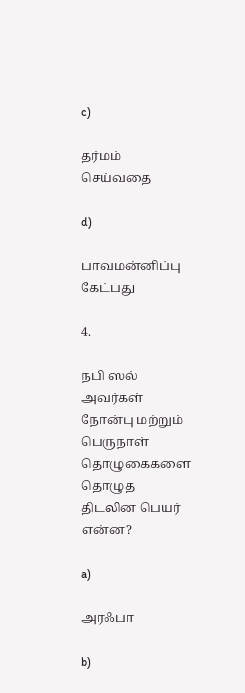c)

தர்மம் செய்வதை

d)

பாவமன்னிப்பு கேட்பது

4.

நபி ஸல் அவர்கள் நோன்பு மற்றும் பெருநாள் தொழுகைகளை தொழுத திடலின பெயர் என்ன?

a)

அரஃபா

b)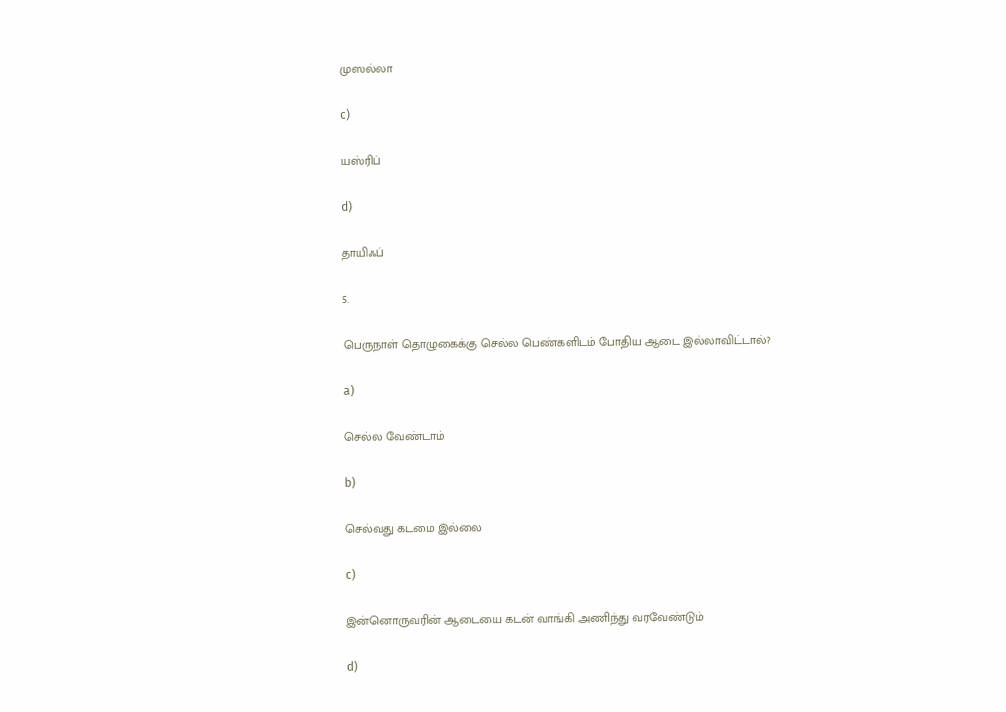முஸல்லா

c)

யஸ்ரிப்

d)

தாயிஃப்

5.

பெருநாள் தொழுகைக்கு செல்ல பெண்களிடம் போதிய ஆடை இல்லாவிட்டால்?

a)

செல்ல வேண்டாம்

b)

செல்வது கடமை இல்லை

c)

இன்னொருவரின் ஆடையை கடன் வாங்கி அணிந்து வரவேண்டும்

d)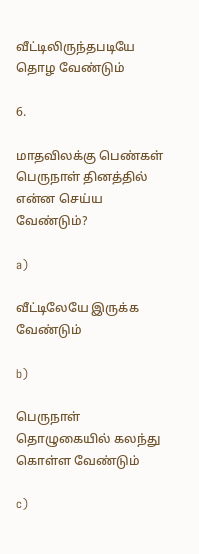வீட்டிலிருந்தபடியே தொழ வேண்டும்

6.

மாதவிலக்கு பெண்கள் பெருநாள் தினத்தில் என்ன செய்ய வேண்டும்?

a)

வீட்டிலேயே இருக்க வேண்டும்

b)

பெருநாள் தொழுகையில் கலந்து கொள்ள வேண்டும்

c)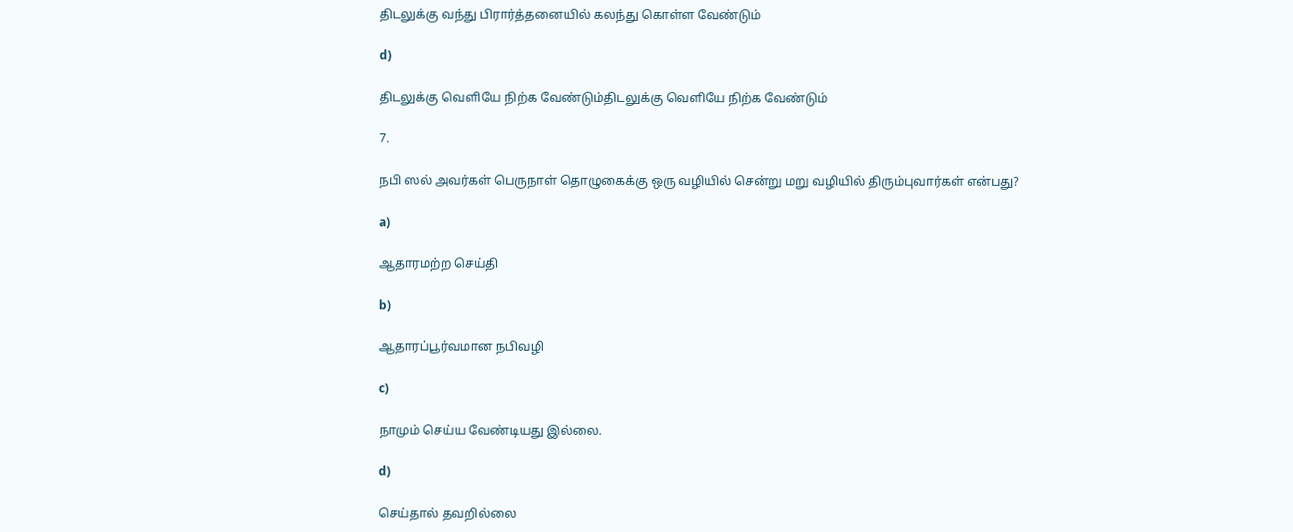திடலுக்கு வந்து பிரார்த்தனையில் கலந்து கொள்ள வேண்டும்

d)

திடலுக்கு வெளியே நிற்க வேண்டும்திடலுக்கு வெளியே நிற்க வேண்டும்

7.

நபி ஸல் அவர்கள் பெருநாள் தொழுகைக்கு ஒரு வழியில் சென்று மறு வழியில் திரும்புவார்கள் என்பது?

a)

ஆதாரமற்ற செய்தி

b)

ஆதாரப்பூர்வமான நபிவழி

c)

நாமும் செய்ய வேண்டியது இல்லை.

d)

செய்தால் தவறில்லை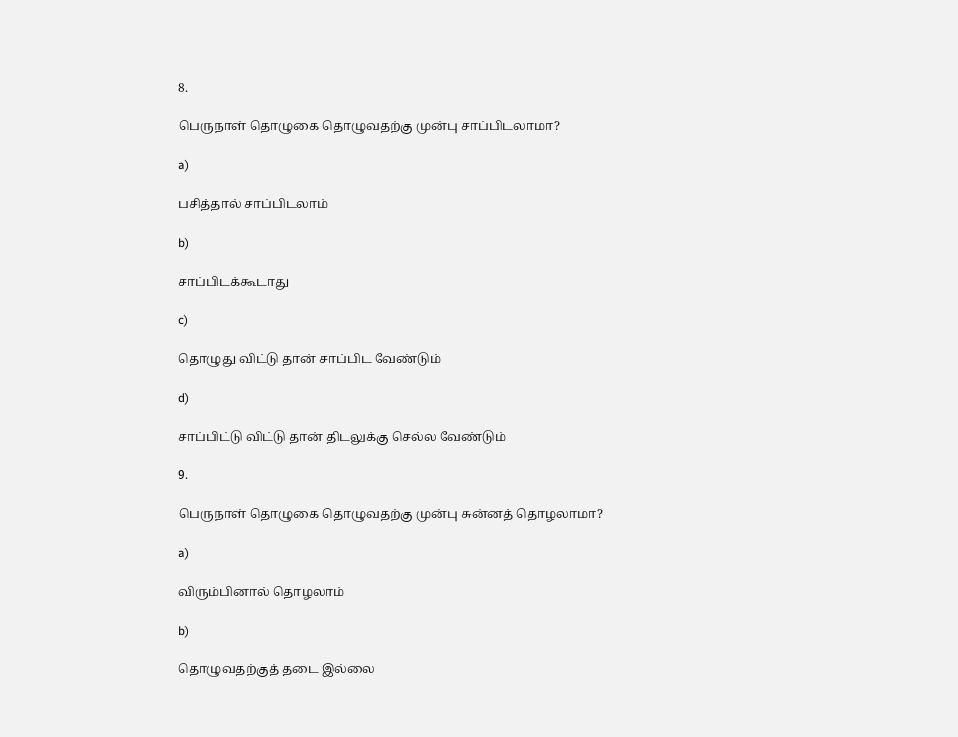8.

பெருநாள் தொழுகை தொழுவதற்கு முன்பு சாப்பிடலாமா?

a)

பசித்தால் சாப்பிடலாம்

b)

சாப்பிடக்கூடாது

c)

தொழுது விட்டு தான் சாப்பிட வேண்டும்

d)

சாப்பிட்டு விட்டு தான் திடலுக்கு செல்ல வேண்டும்

9.

பெருநாள் தொழுகை தொழுவதற்கு முன்பு சுன்னத் தொழலாமா?

a)

விரும்பினால் தொழலாம்

b)

தொழுவதற்குத் தடை இல்லை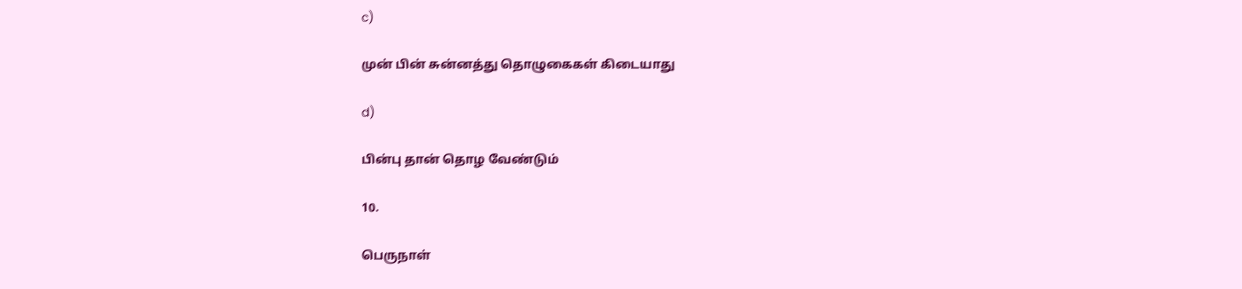c)

முன் பின் சுன்னத்து தொழுகைகள் கிடையாது

d)

பின்பு தான் தொழ வேண்டும்

10.

பெருநாள்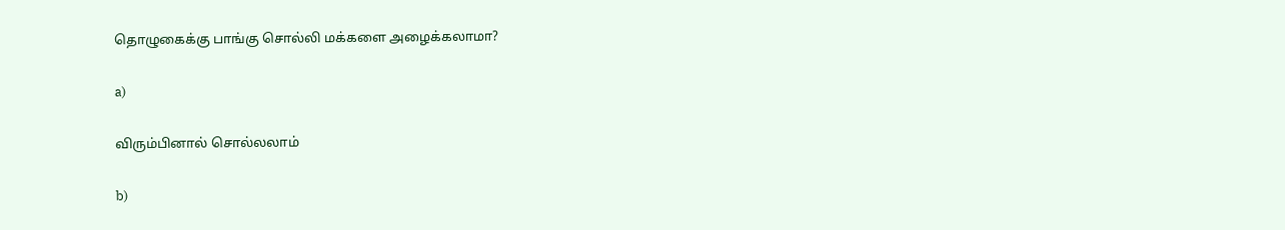தொழுகைக்கு பாங்கு சொல்லி மக்களை அழைக்கலாமா?

a)

விரும்பினால் சொல்லலாம்

b)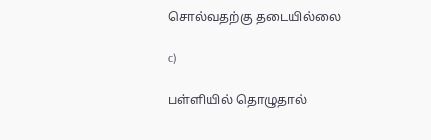சொல்வதற்கு தடையில்லை

c)

பள்ளியில் தொழுதால்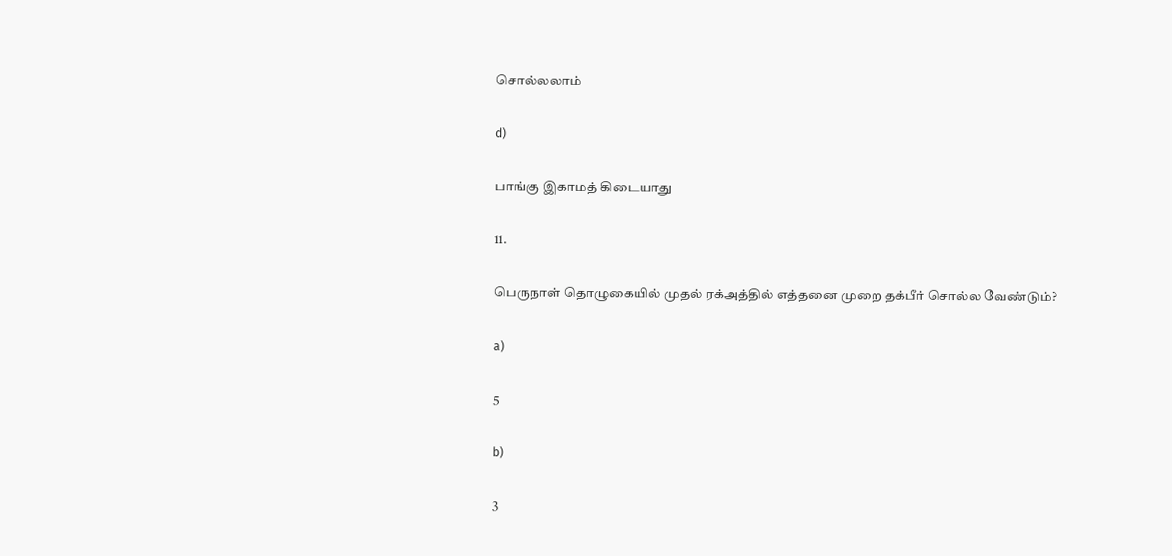சொல்லலாம்

d)

பாங்கு இகாமத் கிடையாது

11.

பெருநாள் தொழுகையில் முதல் ரக்அத்தில் எத்தனை முறை தக்பீர் சொல்ல வேண்டும்?

a)

5

b)

3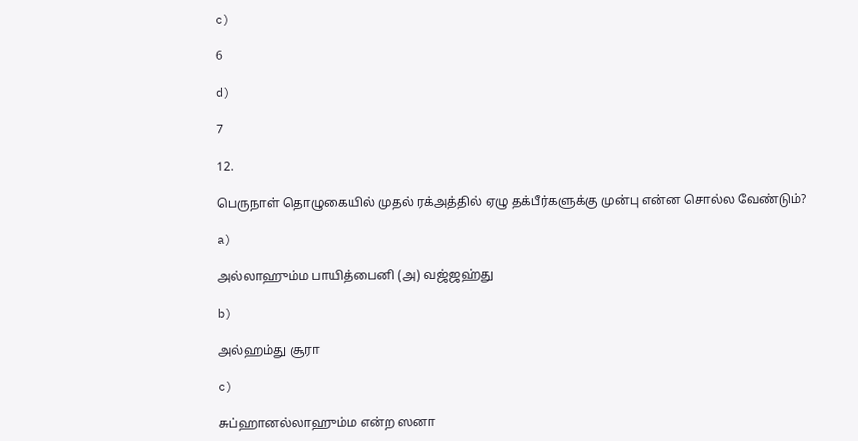c)

6

d)

7

12.

பெருநாள் தொழுகையில் முதல் ரக்அத்தில் ஏழு தக்பீர்களுக்கு முன்பு என்ன சொல்ல வேண்டும்?

a)

அல்லாஹும்ம பாயித்பைனி (அ) வஜ்ஜஹ்து

b)

அல்ஹம்து சூரா

c)

சுப்ஹானல்லாஹும்ம என்ற ஸனா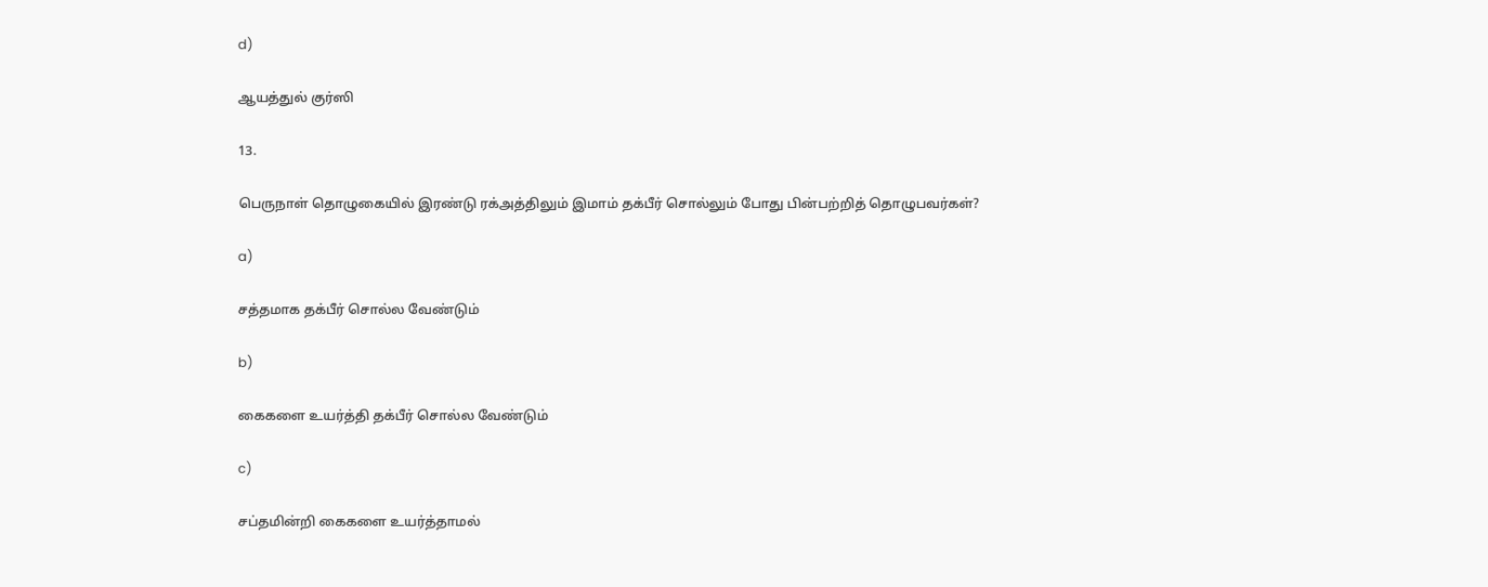d)

ஆயத்துல் குர்ஸி

13.

பெருநாள் தொழுகையில் இரண்டு ரக்அத்திலும் இமாம் தக்பீர் சொல்லும் போது பின்பற்றித் தொழுபவர்கள்?

a)

சத்தமாக தக்பீர் சொல்ல வேண்டும்

b)

கைகளை உயர்த்தி தக்பீர் சொல்ல வேண்டும்

c)

சப்தமின்றி கைகளை உயர்த்தாமல்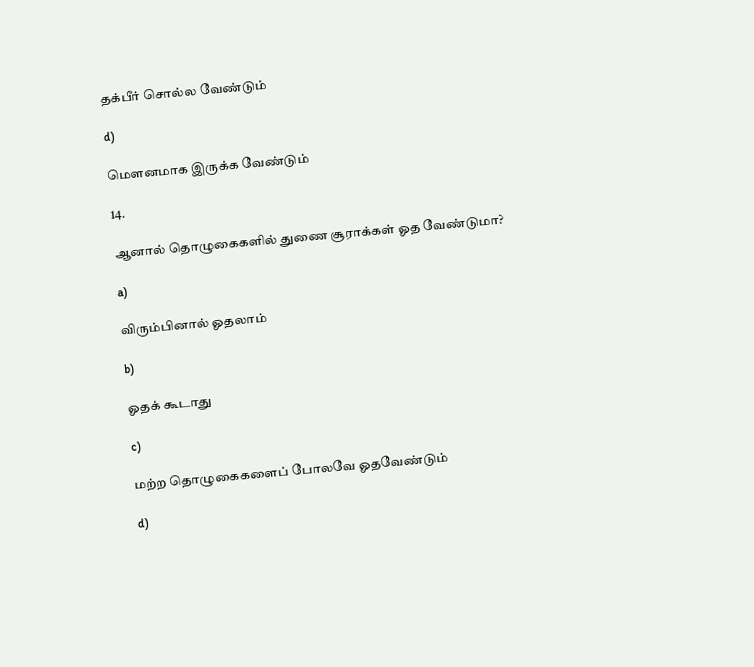தக்பீர் சொல்ல வேண்டும்

d)

மௌனமாக இருக்க வேண்டும்

14.

ஆனால் தொழுகைகளில் துணை சூராக்கள் ஓத வேண்டுமா?

a)

விரும்பினால் ஓதலாம்

b)

ஓதக் கூடாது

c)

மற்ற தொழுகைகளைப் போலவே ஓதவேண்டும்

d)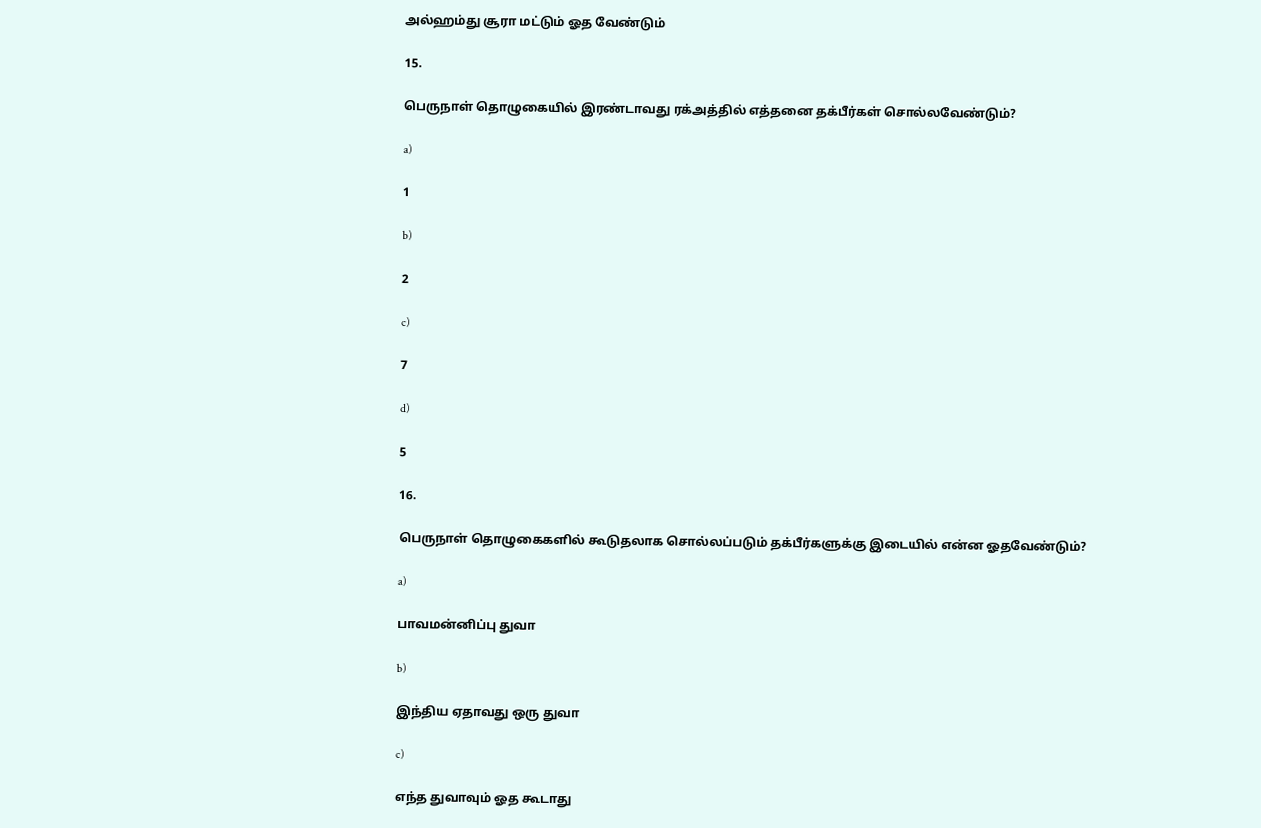அல்ஹம்து சூரா மட்டும் ஓத வேண்டும்

15.

பெருநாள் தொழுகையில் இரண்டாவது ரக்அத்தில் எத்தனை தக்பீர்கள் சொல்லவேண்டும்?

a)

1

b)

2

c)

7

d)

5

16.

பெருநாள் தொழுகைகளில் கூடுதலாக சொல்லப்படும் தக்பீர்களுக்கு இடையில் என்ன ஓதவேண்டும்?

a)

பாவமன்னிப்பு துவா

b)

இந்திய ஏதாவது ஒரு துவா

c)

எந்த துவாவும் ஓத கூடாது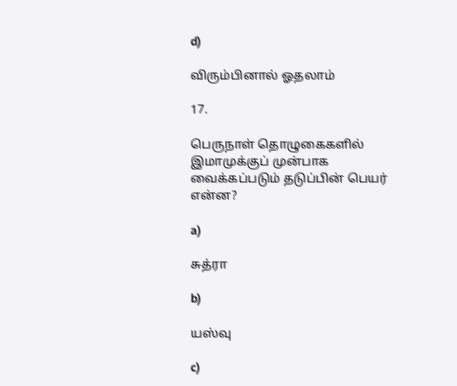d)

விரும்பினால் ஓதலாம்

17.

பெருநாள் தொழுகைகளில் இமாமுக்குப் முன்பாக வைக்கப்படும் தடுப்பின் பெயர் என்ன?

a)

சுத்ரா

b)

யஸ்வு

c)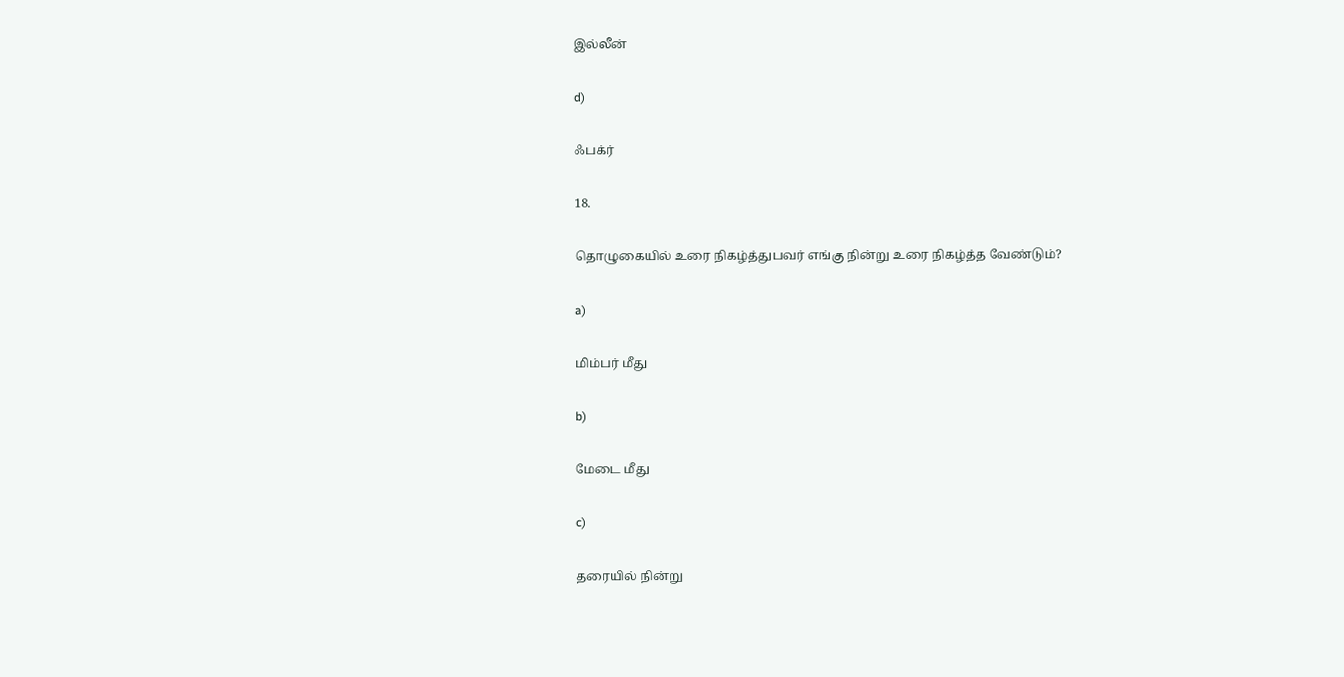இல்லீன்

d)

ஃபக்ர்

18.

தொழுகையில் உரை நிகழ்த்துபவர் எங்கு நின்று உரை நிகழ்த்த வேண்டும்?

a)

மிம்பர் மீது

b)

மேடை மீது

c)

தரையில் நின்று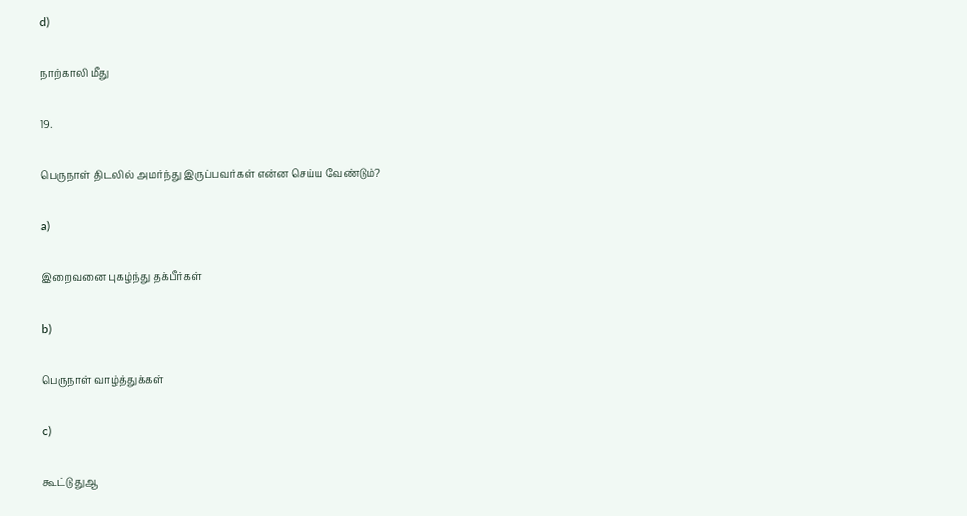d)

நாற்காலி மீது

19.

பெருநாள் திடலில் அமர்ந்து இருப்பவர்கள் என்ன செய்ய வேண்டும்?

a)

இறைவனை புகழ்ந்து தக்பீர்கள்

b)

பெருநாள் வாழ்த்துக்கள்

c)

கூட்டு துஆ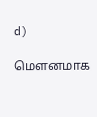d)

மௌனமாக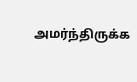அமர்ந்திருக்க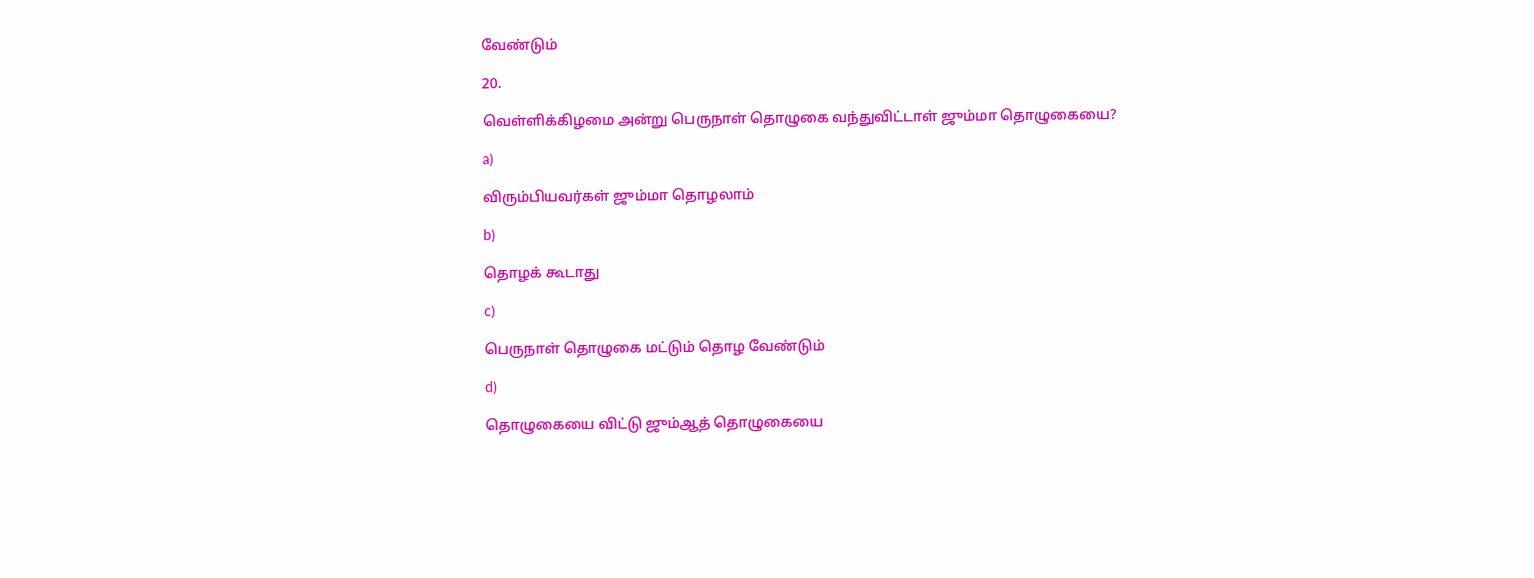வேண்டும்

20.

வெள்ளிக்கிழமை அன்று பெருநாள் தொழுகை வந்துவிட்டாள் ஜும்மா தொழுகையை?

a)

விரும்பியவர்கள் ஜும்மா தொழலாம்

b)

தொழக் கூடாது

c)

பெருநாள் தொழுகை மட்டும் தொழ வேண்டும்

d)

தொழுகையை விட்டு ஜும்ஆத் தொழுகையை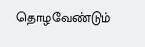தொழவேண்டும்